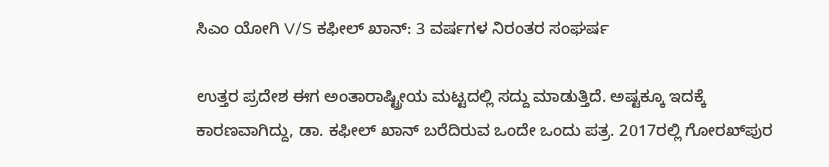ಸಿಎಂ ಯೋಗಿ V/S ಕಫೀಲ್ ಖಾನ್: 3 ವರ್ಷಗಳ ನಿರಂತರ ಸಂಘರ್ಷ

ಉತ್ತರ ಪ್ರದೇಶ ಈಗ ಅಂತಾರಾಷ್ಟ್ರೀಯ ಮಟ್ಟದಲ್ಲಿ ಸದ್ದು ಮಾಡುತ್ತಿದೆ. ಅಷ್ಟಕ್ಕೂ ಇದಕ್ಕೆ ಕಾರಣವಾಗಿದ್ದು, ಡಾ. ಕಫೀಲ್ ಖಾನ್ ಬರೆದಿರುವ ಒಂದೇ ಒಂದು ಪತ್ರ. 2017ರಲ್ಲಿ ಗೋರಖ್‌‌ಪುರ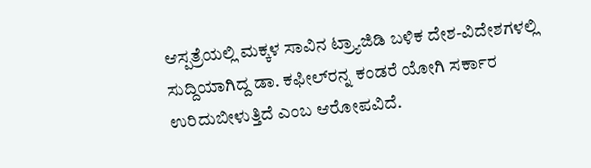ಆಸ್ಪತ್ರೆಯಲ್ಲಿ ಮಕ್ಕಳ ಸಾವಿನ ಟ್ರ್ಯಾಜಿಡಿ ಬಳಿಕ ದೇಶ-ವಿದೇಶಗಳಲ್ಲಿ ಸುದ್ದಿಯಾಗಿದ್ದ ಡಾ. ಕಫೀಲ್‌ರನ್ನ ಕಂಡರೆ ಯೋಗಿ ಸರ್ಕಾರ ಉರಿದುಬೀಳುತ್ತಿದೆ ಎಂಬ ಆರೋಪವಿದೆ.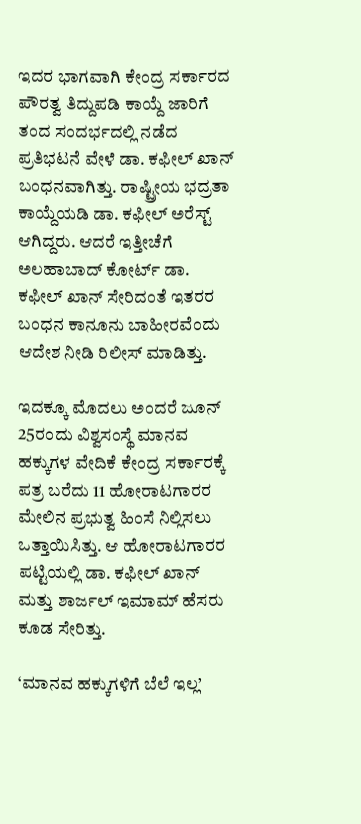ಇದರ ಭಾಗವಾಗಿ ಕೇಂದ್ರ ಸರ್ಕಾರದ ಪೌರತ್ವ ತಿದ್ದುಪಡಿ ಕಾಯ್ದೆ ಜಾರಿಗೆ ತಂದ ಸಂದರ್ಭದಲ್ಲಿ ನಡೆದ ಪ್ರತಿಭಟನೆ ವೇಳೆ ಡಾ. ಕಫೀಲ್ ಖಾನ್ ಬಂಧನವಾಗಿತ್ತು. ರಾಷ್ಟ್ರೀಯ ಭದ್ರತಾ ಕಾಯ್ದೆಯಡಿ ಡಾ. ಕಫೀಲ್ ಅರೆಸ್ಟ್ ಆಗಿದ್ದರು. ಆದರೆ ಇತ್ತೀಚೆಗೆ ಅಲಹಾಬಾದ್ ಕೋರ್ಟ್ ಡಾ. ಕಫೀಲ್ ಖಾನ್ ಸೇರಿದಂತೆ ಇತರರ ಬಂಧನ ಕಾನೂನು ಬಾಹೀರವೆಂದು ಆದೇಶ ನೀಡಿ ರಿಲೀಸ್ ಮಾಡಿತ್ತು.

ಇದಕ್ಕೂ ಮೊದಲು ಅಂದರೆ ಜೂನ್ 25ರಂದು ವಿಶ್ವಸಂಸ್ಥೆ ಮಾನವ ಹಕ್ಕುಗಳ ವೇದಿಕೆ ಕೇಂದ್ರ ಸರ್ಕಾರಕ್ಕೆ ಪತ್ರ ಬರೆದು 11 ಹೋರಾಟಗಾರರ ಮೇಲಿನ ಪ್ರಭುತ್ವ ಹಿಂಸೆ ನಿಲ್ಲಿಸಲು ಒತ್ತಾಯಿಸಿತ್ತು. ಆ ಹೋರಾಟಗಾರರ ಪಟ್ಟಿಯಲ್ಲಿ ಡಾ. ಕಫೀಲ್ ಖಾನ್ ಮತ್ತು ಶಾರ್ಜಲ್ ಇಮಾಮ್ ಹೆಸರು ಕೂಡ ಸೇರಿತ್ತು.

‘ಮಾನವ ಹಕ್ಕುಗಳಿಗೆ ಬೆಲೆ ಇಲ್ಲ’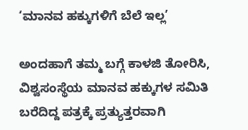‘ಮಾನವ ಹಕ್ಕುಗಳಿಗೆ ಬೆಲೆ ಇಲ್ಲ’

ಅಂದಹಾಗೆ ತಮ್ಮ ಬಗ್ಗೆ ಕಾಳಜಿ ತೋರಿಸಿ, ವಿಶ್ವಸಂಸ್ಥೆಯ ಮಾನವ ಹಕ್ಕುಗಳ ಸಮಿತಿ ಬರೆದಿದ್ದ ಪತ್ರಕ್ಕೆ ಪ್ರತ್ಯುತ್ತರವಾಗಿ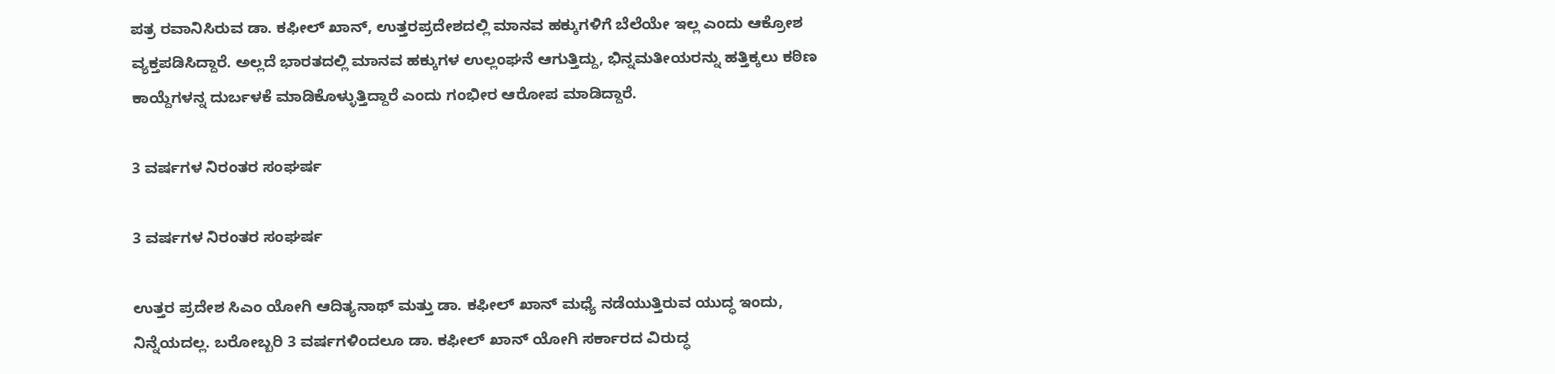ಪತ್ರ ರವಾನಿಸಿರುವ ಡಾ. ಕಫೀಲ್ ಖಾನ್, ಉತ್ತರಪ್ರದೇಶದಲ್ಲಿ ಮಾನವ ಹಕ್ಕುಗಳಿಗೆ ಬೆಲೆಯೇ ಇಲ್ಲ ಎಂದು ಆಕ್ರೋಶ ವ್ಯಕ್ತಪಡಿಸಿದ್ದಾರೆ. ಅಲ್ಲದೆ ಭಾರತದಲ್ಲಿ ಮಾನವ ಹಕ್ಕುಗಳ ಉಲ್ಲಂಘನೆ ಆಗುತ್ತಿದ್ದು, ಭಿನ್ನಮತೀಯರನ್ನು ಹತ್ತಿಕ್ಕಲು ಕಠಿಣ ಕಾಯ್ದೆಗಳನ್ನ ದುರ್ಬಳಕೆ ಮಾಡಿಕೊಳ್ಳುತ್ತಿದ್ದಾರೆ ಎಂದು ಗಂಭೀರ ಆರೋಪ ಮಾಡಿದ್ದಾರೆ.

3 ವರ್ಷಗಳ ನಿರಂತರ ಸಂಘರ್ಷ

3 ವರ್ಷಗಳ ನಿರಂತರ ಸಂಘರ್ಷ

ಉತ್ತರ ಪ್ರದೇಶ ಸಿಎಂ ಯೋಗಿ ಆದಿತ್ಯನಾಥ್ ಮತ್ತು ಡಾ. ಕಫೀಲ್ ಖಾನ್ ಮಧ್ಯೆ ನಡೆಯುತ್ತಿರುವ ಯುದ್ಧ ಇಂದು, ನಿನ್ನೆಯದಲ್ಲ. ಬರೋಬ್ಬರಿ 3 ವರ್ಷಗಳಿಂದಲೂ ಡಾ. ಕಫೀಲ್ ಖಾನ್ ಯೋಗಿ ಸರ್ಕಾರದ ವಿರುದ್ಧ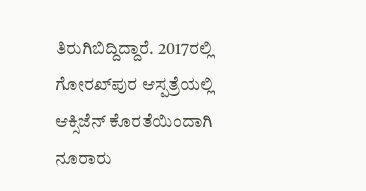ತಿರುಗಿಬಿದ್ದಿದ್ದಾರೆ. 2017ರಲ್ಲಿ ಗೋರಖ್‌‌ಪುರ ಆಸ್ಪತ್ರೆಯಲ್ಲಿ ಆಕ್ಸಿಜೆನ್ ಕೊರತೆಯಿಂದಾಗಿ ನೂರಾರು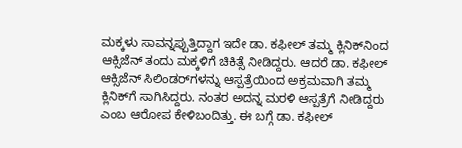ಮಕ್ಕಳು ಸಾವನ್ನಪ್ಪುತ್ತಿದ್ದಾಗ ಇದೇ ಡಾ. ಕಫೀಲ್ ತಮ್ಮ ಕ್ಲಿನಿಕ್‌ನಿಂದ ಆಕ್ಸಿಜೆನ್ ತಂದು ಮಕ್ಕಳಿಗೆ ಚಿಕಿತ್ಸೆ ನೀಡಿದ್ದರು. ಆದರೆ ಡಾ. ಕಫೀಲ್ ಆಕ್ಸಿಜೆನ್ ಸಿಲಿಂಡರ್‌ಗಳನ್ನು ಆಸ್ಪತ್ರೆಯಿಂದ ಅಕ್ರಮವಾಗಿ ತಮ್ಮ ಕ್ಲಿನಿಕ್‌ಗೆ ಸಾಗಿಸಿದ್ದರು. ನಂತರ ಅದನ್ನ ಮರಳಿ ಆಸ್ಪತ್ರೆಗೆ ನೀಡಿದ್ದರು ಎಂಬ ಆರೋಪ ಕೇಳಿಬಂದಿತ್ತು. ಈ ಬಗ್ಗೆ ಡಾ. ಕಫೀಲ್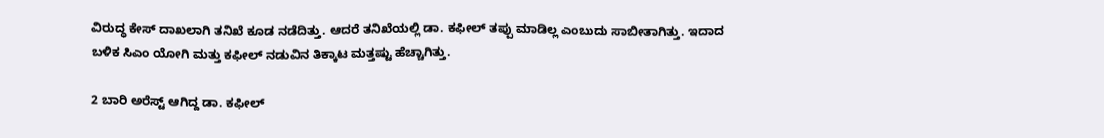ವಿರುದ್ಧ ಕೇಸ್ ದಾಖಲಾಗಿ ತನಿಖೆ ಕೂಡ ನಡೆದಿತ್ತು. ಆದರೆ ತನಿಖೆಯಲ್ಲಿ ಡಾ. ಕಫೀಲ್ ತಪ್ಪು ಮಾಡಿಲ್ಲ ಎಂಬುದು ಸಾಬೀತಾಗಿತ್ತು. ಇದಾದ ಬಳಿಕ ಸಿಎಂ ಯೋಗಿ ಮತ್ತು ಕಫೀಲ್ ನಡುವಿನ ತಿಕ್ಕಾಟ ಮತ್ತಷ್ಟು ಹೆಚ್ಚಾಗಿತ್ತು.

2 ಬಾರಿ ಅರೆಸ್ಟ್ ಆಗಿದ್ದ ಡಾ. ಕಫೀಲ್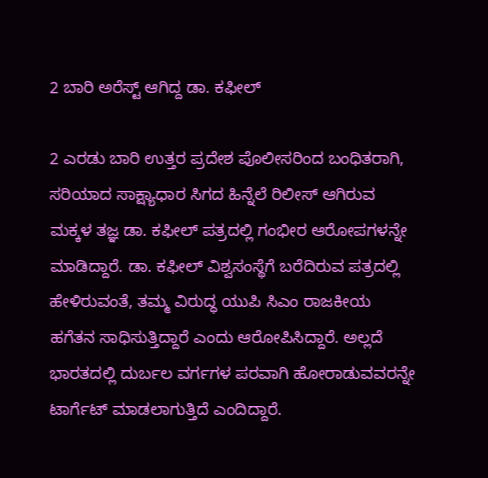2 ಬಾರಿ ಅರೆಸ್ಟ್ ಆಗಿದ್ದ ಡಾ. ಕಫೀಲ್

2 ಎರಡು ಬಾರಿ ಉತ್ತರ ಪ್ರದೇಶ ಪೊಲೀಸರಿಂದ ಬಂಧಿತರಾಗಿ, ಸರಿಯಾದ ಸಾಕ್ಷ್ಯಾಧಾರ ಸಿಗದ ಹಿನ್ನೆಲೆ ರಿಲೀಸ್ ಆಗಿರುವ ಮಕ್ಕಳ ತಜ್ಞ ಡಾ. ಕಫೀಲ್ ಪತ್ರದಲ್ಲಿ ಗಂಭೀರ ಆರೋಪಗಳನ್ನೇ ಮಾಡಿದ್ದಾರೆ. ಡಾ. ಕಫೀಲ್ ವಿಶ್ವಸಂಸ್ಥೆಗೆ ಬರೆದಿರುವ ಪತ್ರದಲ್ಲಿ ಹೇಳಿರುವಂತೆ, ತಮ್ಮ ವಿರುದ್ಧ ಯುಪಿ ಸಿಎಂ ರಾಜಕೀಯ ಹಗೆತನ ಸಾಧಿಸುತ್ತಿದ್ದಾರೆ ಎಂದು ಆರೋಪಿಸಿದ್ದಾರೆ. ಅಲ್ಲದೆ ಭಾರತದಲ್ಲಿ ದುರ್ಬಲ ವರ್ಗಗಳ ಪರವಾಗಿ ಹೋರಾಡುವವರನ್ನೇ ಟಾರ್ಗೆಟ್ ಮಾಡಲಾಗುತ್ತಿದೆ ಎಂದಿದ್ದಾರೆ.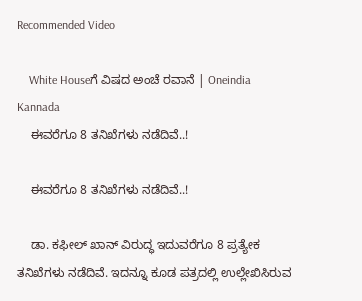Recommended Video

    White Houseಗೆ ವಿಷದ ಅಂಚೆ ರವಾನೆ | Oneindia Kannada
    ಈವರೆಗೂ 8 ತನಿಖೆಗಳು ನಡೆದಿವೆ..!

    ಈವರೆಗೂ 8 ತನಿಖೆಗಳು ನಡೆದಿವೆ..!

    ಡಾ. ಕಫೀಲ್ ಖಾನ್ ವಿರುದ್ಧ ಇದುವರೆಗೂ 8 ಪ್ರತ್ಯೇಕ ತನಿಖೆಗಳು ನಡೆದಿವೆ. ಇದನ್ನೂ ಕೂಡ ಪತ್ರದಲ್ಲಿ ಉಲ್ಲೇಖಿಸಿರುವ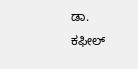ಡಾ. ಕಫೀಲ್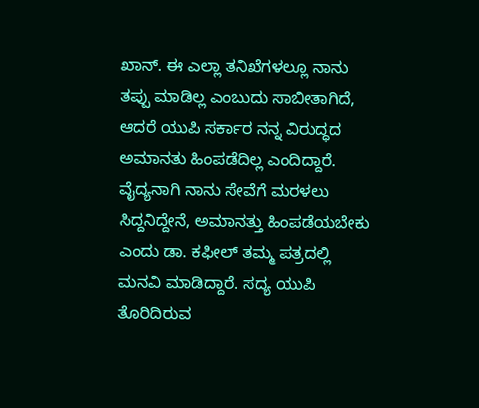ಖಾನ್. ಈ ಎಲ್ಲಾ ತನಿಖೆಗಳಲ್ಲೂ ನಾನು ತಪ್ಪು ಮಾಡಿಲ್ಲ ಎಂಬುದು ಸಾಬೀತಾಗಿದೆ, ಆದರೆ ಯುಪಿ ಸರ್ಕಾರ ನನ್ನ ವಿರುದ್ಧದ ಅಮಾನತು ಹಿಂಪಡೆದಿಲ್ಲ ಎಂದಿದ್ದಾರೆ. ವೈದ್ಯನಾಗಿ ನಾನು ಸೇವೆಗೆ ಮರಳಲು ಸಿದ್ದನಿದ್ದೇನೆ, ಅಮಾನತ್ತು ಹಿಂಪಡೆಯಬೇಕು ಎಂದು ಡಾ. ಕಫೀಲ್ ತಮ್ಮ ಪತ್ರದಲ್ಲಿ ಮನವಿ ಮಾಡಿದ್ದಾರೆ. ಸದ್ಯ ಯುಪಿ ತೊರಿದಿರುವ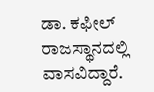ಡಾ. ಕಫೀಲ್ ರಾಜಸ್ಥಾನದಲ್ಲಿ ವಾಸವಿದ್ದಾರೆ.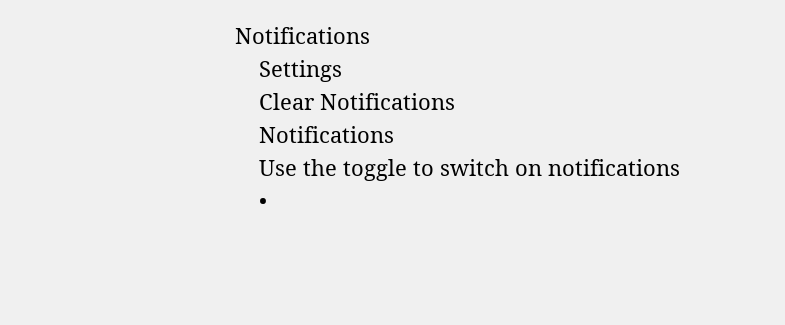Notifications
    Settings
    Clear Notifications
    Notifications
    Use the toggle to switch on notifications
    •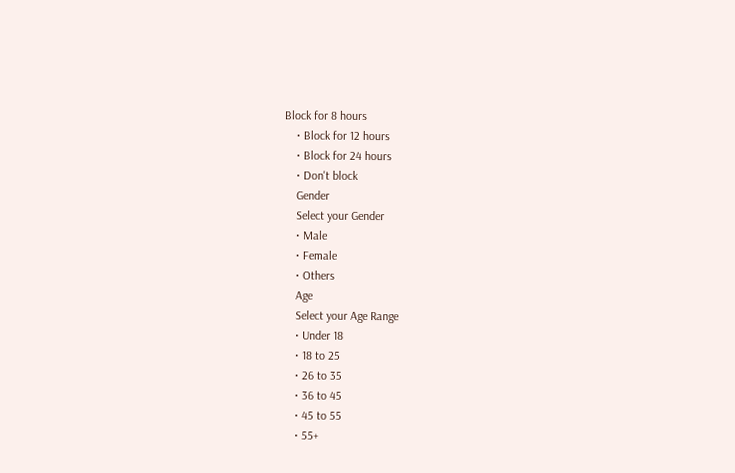Block for 8 hours
    • Block for 12 hours
    • Block for 24 hours
    • Don't block
    Gender
    Select your Gender
    • Male
    • Female
    • Others
    Age
    Select your Age Range
    • Under 18
    • 18 to 25
    • 26 to 35
    • 36 to 45
    • 45 to 55
    • 55+